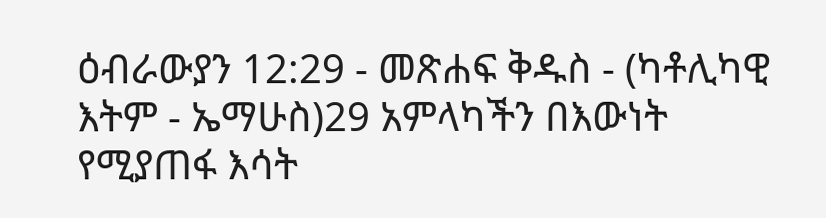ዕብራውያን 12:29 - መጽሐፍ ቅዱስ - (ካቶሊካዊ እትም - ኤማሁስ)29 አምላካችን በእውነት የሚያጠፋ እሳት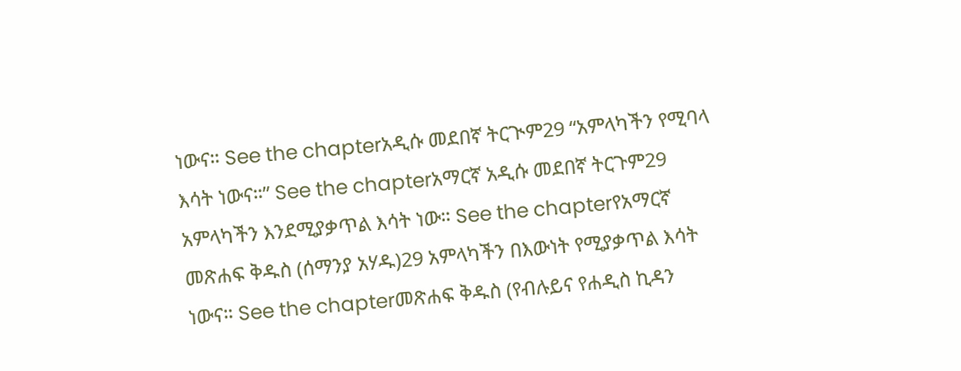ነውና። See the chapterአዲሱ መደበኛ ትርጒም29 “አምላካችን የሚባላ እሳት ነውና።” See the chapterአማርኛ አዲሱ መደበኛ ትርጉም29 አምላካችን እንደሚያቃጥል እሳት ነው። See the chapterየአማርኛ መጽሐፍ ቅዱስ (ሰማንያ አሃዱ)29 አምላካችን በእውነት የሚያቃጥል እሳት ነውና። See the chapterመጽሐፍ ቅዱስ (የብሉይና የሐዲስ ኪዳን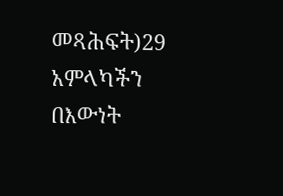መጻሕፍት)29 አምላካችን በእውነት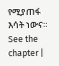የሚያጠፋ እሳት ነውና። See the chapter |